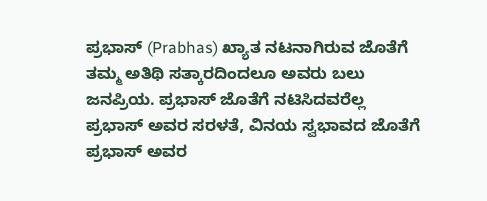ಪ್ರಭಾಸ್ (Prabhas) ಖ್ಯಾತ ನಟನಾಗಿರುವ ಜೊತೆಗೆ ತಮ್ಮ ಅತಿಥಿ ಸತ್ಕಾರದಿಂದಲೂ ಅವರು ಬಲು ಜನಪ್ರಿಯ. ಪ್ರಭಾಸ್ ಜೊತೆಗೆ ನಟಿಸಿದವರೆಲ್ಲ ಪ್ರಭಾಸ್ ಅವರ ಸರಳತೆ, ವಿನಯ ಸ್ವಭಾವದ ಜೊತೆಗೆ ಪ್ರಭಾಸ್ ಅವರ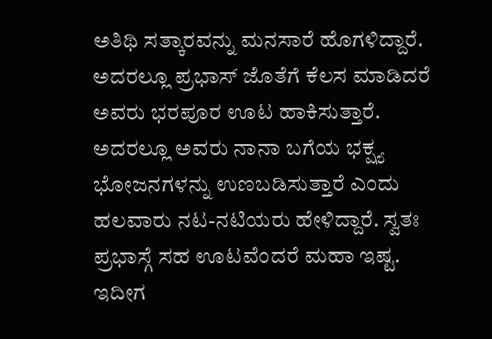ಅತಿಥಿ ಸತ್ಕಾರವನ್ನು ಮನಸಾರೆ ಹೊಗಳಿದ್ದಾರೆ. ಅದರಲ್ಲೂ ಪ್ರಭಾಸ್ ಜೊತೆಗೆ ಕೆಲಸ ಮಾಡಿದರೆ ಅವರು ಭರಪೂರ ಊಟ ಹಾಕಿಸುತ್ತಾರೆ. ಅದರಲ್ಲೂ ಅವರು ನಾನಾ ಬಗೆಯ ಭಕ್ಷ್ಯ ಭೋಜನಗಳನ್ನು ಉಣಬಡಿಸುತ್ತಾರೆ ಎಂದು ಹಲವಾರು ನಟ-ನಟಿಯರು ಹೇಳಿದ್ದಾರೆ. ಸ್ವತಃ ಪ್ರಭಾಸ್ಗೆ ಸಹ ಊಟವೆಂದರೆ ಮಹಾ ಇಷ್ಟ. ಇದೀಗ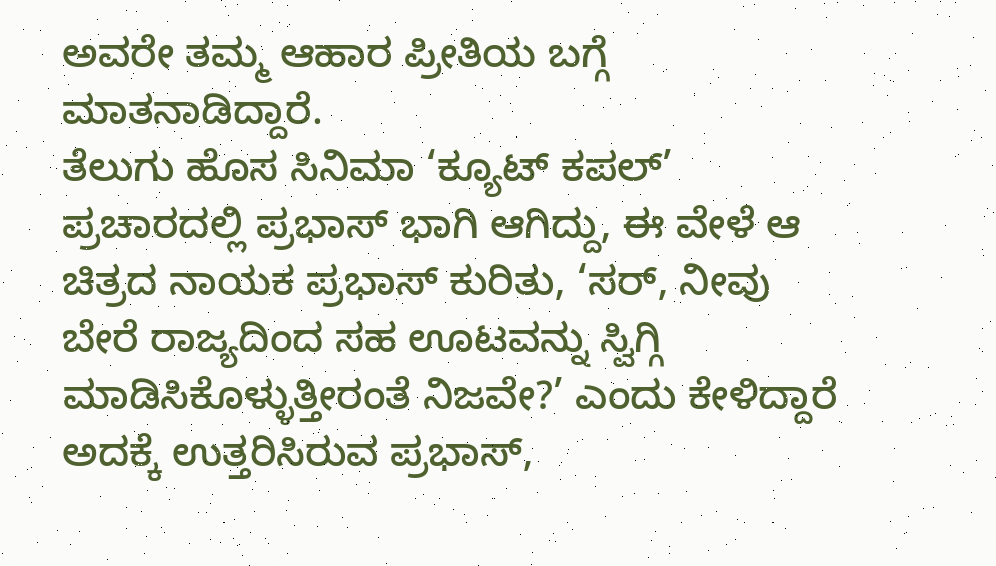ಅವರೇ ತಮ್ಮ ಆಹಾರ ಪ್ರೀತಿಯ ಬಗ್ಗೆ ಮಾತನಾಡಿದ್ದಾರೆ.
ತೆಲುಗು ಹೊಸ ಸಿನಿಮಾ ‘ಕ್ಯೂಟ್ ಕಪಲ್’ ಪ್ರಚಾರದಲ್ಲಿ ಪ್ರಭಾಸ್ ಭಾಗಿ ಆಗಿದ್ದು, ಈ ವೇಳೆ ಆ ಚಿತ್ರದ ನಾಯಕ ಪ್ರಭಾಸ್ ಕುರಿತು, ‘ಸರ್, ನೀವು ಬೇರೆ ರಾಜ್ಯದಿಂದ ಸಹ ಊಟವನ್ನು ಸ್ವಿಗ್ಗಿ ಮಾಡಿಸಿಕೊಳ್ಳುತ್ತೀರಂತೆ ನಿಜವೇ?’ ಎಂದು ಕೇಳಿದ್ದಾರೆ ಅದಕ್ಕೆ ಉತ್ತರಿಸಿರುವ ಪ್ರಭಾಸ್,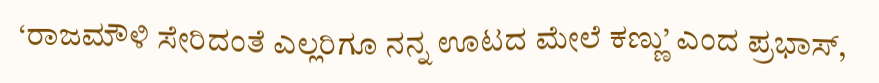‘ರಾಜಮೌಳಿ ಸೇರಿದಂತೆ ಎಲ್ಲರಿಗೂ ನನ್ನ ಊಟದ ಮೇಲೆ ಕಣ್ಣು’ ಎಂದ ಪ್ರಭಾಸ್,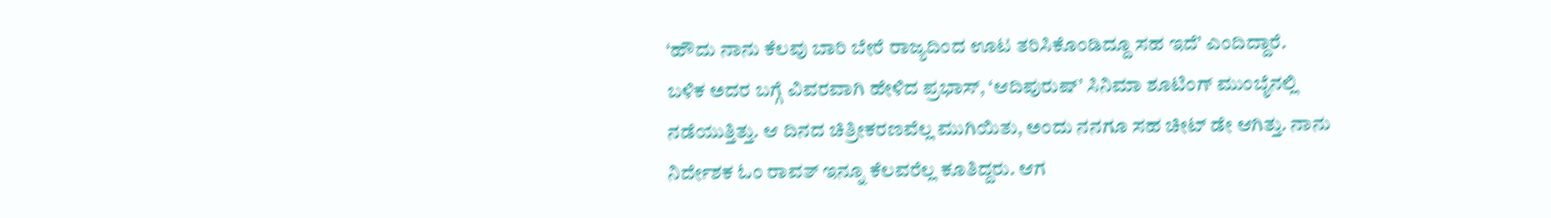‘ಹೌದು ನಾನು ಕೆಲವು ಬಾರಿ ಬೇರೆ ರಾಜ್ಯದಿಂದ ಊಟ ತರಿಸಿಕೊಂಡಿದ್ದೂ ಸಹ ಇದೆ’ ಎಂದಿದ್ದಾರೆ.
ಬಳಿಕ ಅದರ ಬಗ್ಗೆ ವಿವರವಾಗಿ ಹೇಳಿದ ಪ್ರಭಾಸ್, ‘ಆದಿಪುರುಷ್’ ಸಿನಿಮಾ ಶೂಟಿಂಗ್ ಮುಂಬೈನಲ್ಲಿ ನಡೆಯುತ್ತಿತ್ತು. ಆ ದಿನದ ಚಿತ್ರೀಕರಣವೆಲ್ಲ ಮುಗಿಯಿತು, ಅಂದು ನನಗೂ ಸಹ ಚೀಟ್ ಡೇ ಆಗಿತ್ತು. ನಾನು ನಿರ್ದೇಶಕ ಓಂ ರಾವತ್ ಇನ್ನೂ ಕೆಲವರೆಲ್ಲ ಕೂತಿದ್ದರು. ಆಗ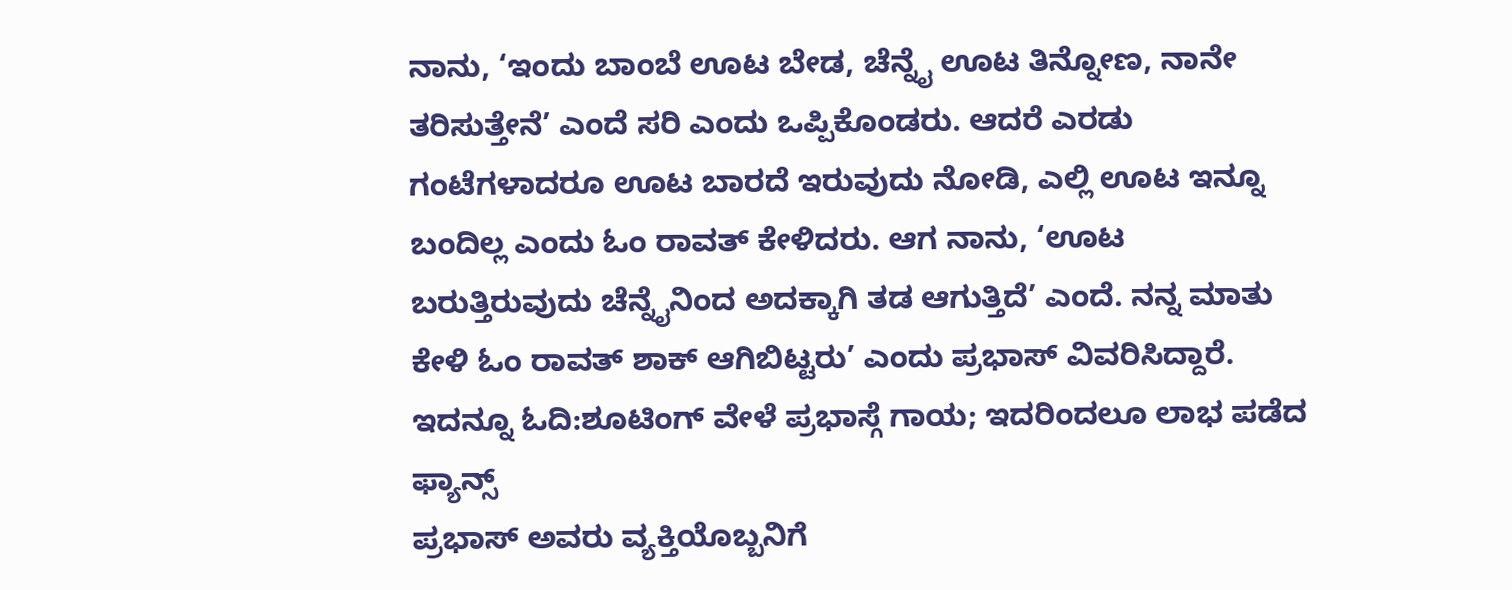ನಾನು, ‘ಇಂದು ಬಾಂಬೆ ಊಟ ಬೇಡ, ಚೆನ್ನೈ ಊಟ ತಿನ್ನೋಣ, ನಾನೇ ತರಿಸುತ್ತೇನೆ’ ಎಂದೆ ಸರಿ ಎಂದು ಒಪ್ಪಿಕೊಂಡರು. ಆದರೆ ಎರಡು ಗಂಟೆಗಳಾದರೂ ಊಟ ಬಾರದೆ ಇರುವುದು ನೋಡಿ, ಎಲ್ಲಿ ಊಟ ಇನ್ನೂ ಬಂದಿಲ್ಲ ಎಂದು ಓಂ ರಾವತ್ ಕೇಳಿದರು. ಆಗ ನಾನು, ‘ಊಟ ಬರುತ್ತಿರುವುದು ಚೆನ್ನೈನಿಂದ ಅದಕ್ಕಾಗಿ ತಡ ಆಗುತ್ತಿದೆ’ ಎಂದೆ. ನನ್ನ ಮಾತು ಕೇಳಿ ಓಂ ರಾವತ್ ಶಾಕ್ ಆಗಿಬಿಟ್ಟರು’ ಎಂದು ಪ್ರಭಾಸ್ ವಿವರಿಸಿದ್ದಾರೆ.
ಇದನ್ನೂ ಓದಿ:ಶೂಟಿಂಗ್ ವೇಳೆ ಪ್ರಭಾಸ್ಗೆ ಗಾಯ; ಇದರಿಂದಲೂ ಲಾಭ ಪಡೆದ ಫ್ಯಾನ್ಸ್
ಪ್ರಭಾಸ್ ಅವರು ವ್ಯಕ್ತಿಯೊಬ್ಬನಿಗೆ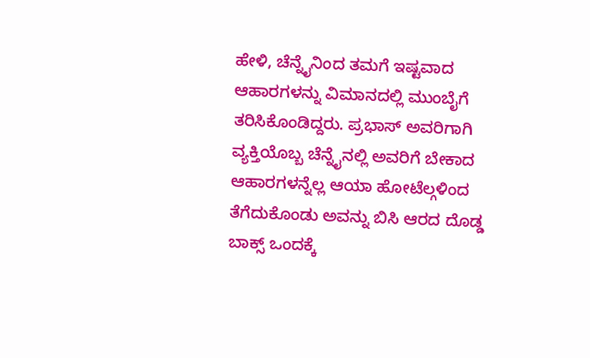ಹೇಳಿ, ಚೆನ್ನೈನಿಂದ ತಮಗೆ ಇಷ್ಟವಾದ ಆಹಾರಗಳನ್ನು ವಿಮಾನದಲ್ಲಿ ಮುಂಬೈಗೆ ತರಿಸಿಕೊಂಡಿದ್ದರು. ಪ್ರಭಾಸ್ ಅವರಿಗಾಗಿ ವ್ಯಕ್ತಿಯೊಬ್ಬ ಚೆನ್ನೈನಲ್ಲಿ ಅವರಿಗೆ ಬೇಕಾದ ಆಹಾರಗಳನ್ನೆಲ್ಲ ಆಯಾ ಹೋಟೆಲ್ಗಳಿಂದ ತೆಗೆದುಕೊಂಡು ಅವನ್ನು ಬಿಸಿ ಆರದ ದೊಡ್ಡ ಬಾಕ್ಸ್ ಒಂದಕ್ಕೆ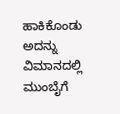ಹಾಕಿಕೊಂಡು ಅದನ್ನು ವಿಮಾನದಲ್ಲಿ ಮುಂಬೈಗೆ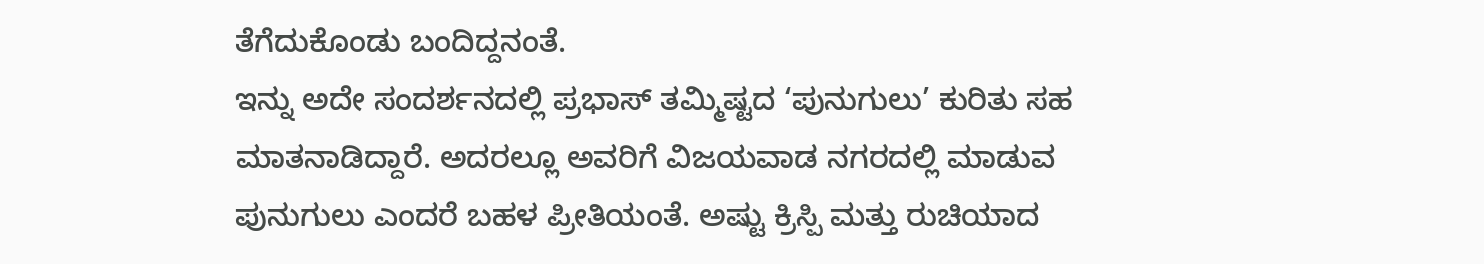ತೆಗೆದುಕೊಂಡು ಬಂದಿದ್ದನಂತೆ.
ಇನ್ನು ಅದೇ ಸಂದರ್ಶನದಲ್ಲಿ ಪ್ರಭಾಸ್ ತಮ್ಮಿಷ್ಟದ ‘ಪುನುಗುಲು’ ಕುರಿತು ಸಹ ಮಾತನಾಡಿದ್ದಾರೆ. ಅದರಲ್ಲೂ ಅವರಿಗೆ ವಿಜಯವಾಡ ನಗರದಲ್ಲಿ ಮಾಡುವ ಪುನುಗುಲು ಎಂದರೆ ಬಹಳ ಪ್ರೀತಿಯಂತೆ. ಅಷ್ಟು ಕ್ರಿಸ್ಪಿ ಮತ್ತು ರುಚಿಯಾದ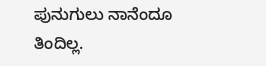ಪುನುಗುಲು ನಾನೆಂದೂ ತಿಂದಿಲ್ಲ.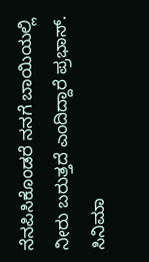ನೆನಪಿಸಿಕೊಂಡರೆ ನನಗೆ ಬಾಯಿಯಲ್ಲಿ ನೀರು ಬರುತ್ತದೆ ಎಂದಿದ್ದಾರೆ ಪ್ರಭಾಸ್.
ಸಿನಿಮಾ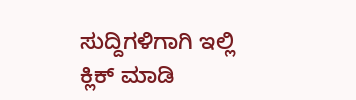ಸುದ್ದಿಗಳಿಗಾಗಿ ಇಲ್ಲಿ ಕ್ಲಿಕ್ ಮಾಡಿ